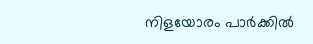നിളയോരം പാർക്കിൽ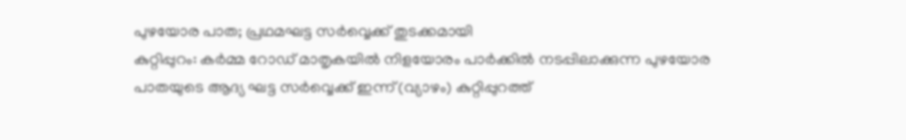പുഴയോര പാത; പ്രഥമഘട്ട സർവ്വെക്ക് തുടക്കമായി
കുറ്റിപ്പുറം: കർമ്മ റോഡ് മാതൃകയിൽ നിളയോരം പാർക്കിൽ നടപ്പിലാക്കുന്ന പുഴയോര പാതയുടെ ആദ്യ ഘട്ട സർവ്വെക്ക് ഇന്ന് (വ്യാഴം) കുറ്റിപ്പുറത്ത്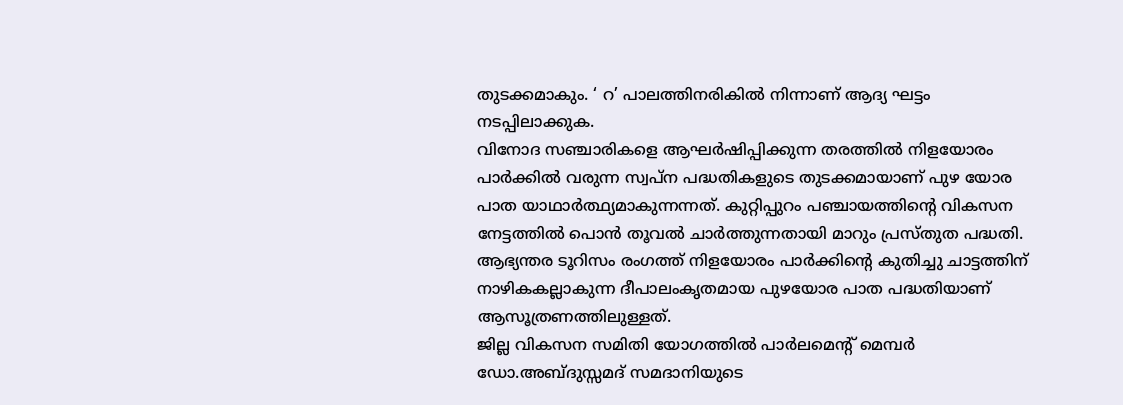തുടക്കമാകും. ‘ റ’ പാലത്തിനരികിൽ നിന്നാണ് ആദ്യ ഘട്ടം നടപ്പിലാക്കുക.
വിനോദ സഞ്ചാരികളെ ആഘർഷിപ്പിക്കുന്ന തരത്തിൽ നിളയോരം പാർക്കിൽ വരുന്ന സ്വപ്ന പദ്ധതികളുടെ തുടക്കമായാണ് പുഴ യോര പാത യാഥാർത്ഥ്യമാകുന്നന്നത്. കുറ്റിപ്പുറം പഞ്ചായത്തിൻ്റെ വികസന നേട്ടത്തിൽ പൊൻ തൂവൽ ചാർത്തുന്നതായി മാറും പ്രസ്തുത പദ്ധതി.
ആഭ്യന്തര ടൂറിസം രംഗത്ത് നിളയോരം പാർക്കിൻ്റെ കുതിച്ചു ചാട്ടത്തിന് നാഴികകല്ലാകുന്ന ദീപാലംകൃതമായ പുഴയോര പാത പദ്ധതിയാണ് ആസൂത്രണത്തിലുള്ളത്.
ജില്ല വികസന സമിതി യോഗത്തിൽ പാർലമെൻ്റ് മെമ്പർ ഡോ.അബ്ദുസ്സമദ് സമദാനിയുടെ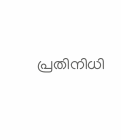പ്രതിനിധി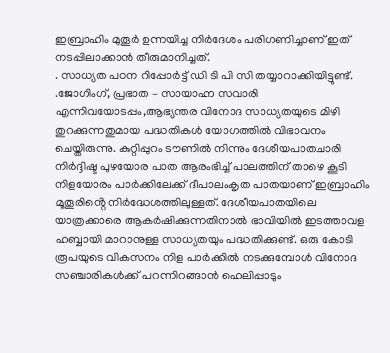ഇബ്രാഹിം മുതൂർ ഉന്നയിച്ച നിർദേശം പരിഗണിച്ചാണ് ഇത് നടപ്പിലാക്കാൻ തീരുമാനിച്ചത്.
. സാധ്യത പഠന റിപ്പോർട്ട് ഡി ടി പി സി തയ്യാറാക്കിയിട്ടുണ്ട്. .ജോഗിംഗ്, പ്രഭാത – സായാഹ്ന സവാരി എന്നിവയോടപ്പം,ആഭ്യന്തര വിനോദ സാധ്യതയുടെ മിഴി തുറക്കുന്നതുമായ പദ്ധതികൾ യോഗത്തിൽ വിഭാവനം ചെയ്തിരുന്നു. കുറ്റിപ്പുറം ടൗണിൽ നിന്നും ദേശീയപാതചാരി നിർദ്ദിഷ്ട പുഴയോര പാത ആരംഭിച്ച് പാലത്തിന് താഴെ കൂടി നിളയോരം പാർക്കിലേക്ക് ദീപാലംകൃത പാതയാണ് ഇബ്രാഹിം മൂതൂരിൻ്റെ നിർദ്ധേശത്തിലുള്ളത്. ദേശീയപാതയിലെ യാത്രക്കാരെ ആകർഷിക്കുന്നതിനാൽ ഭാവിയിൽ ഇടത്താവള ഹബ്ബായി മാറാനുള്ള സാധ്യതയും പദ്ധതിക്കുണ്ട്. ഒരു കോടി രൂപയുടെ വികസനം നിള പാർക്കിൽ നടക്കുമ്പോൾ വിനോദ സഞ്ചാരികൾക്ക് പറന്നിറങ്ങാൻ ഹെലിപ്പാടും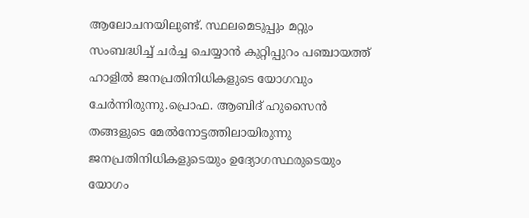ആലോചനയിലുണ്ട്. സ്ഥലമെടുപ്പും മറ്റും സംബദ്ധിച്ച് ചർച്ച ചെയ്യാൻ കുറ്റിപ്പുറം പഞ്ചായത്ത് ഹാളിൽ ജനപ്രതിനിധികളുടെ യോഗവും ചേർന്നിരുന്നു.പ്രൊഫ. ആബിദ് ഹുസൈൻ തങ്ങളുടെ മേൽനോട്ടത്തിലായിരുന്നു ജനപ്രതിനിധികളുടെയും ഉദ്യോഗസ്ഥരുടെയും യോഗം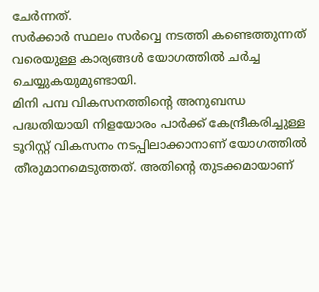ചേർന്നത്.
സർക്കാർ സ്ഥലം സർവ്വെ നടത്തി കണ്ടെത്തുന്നത് വരെയുള്ള കാര്യങ്ങൾ യോഗത്തിൽ ചർച്ച ചെയ്യുകയുമുണ്ടായി.
മിനി പമ്പ വികസനത്തിൻ്റെ അനുബന്ധ പദ്ധതിയായി നിളയോരം പാർക്ക് കേന്ദ്രീകരിച്ചുള്ള ടൂറിസ്റ്റ് വികസനം നടപ്പിലാക്കാനാണ് യോഗത്തിൽ തീരുമാനമെടുത്തത്. അതിൻ്റെ തുടക്കമായാണ്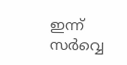ഇന്ന് സർവ്വെ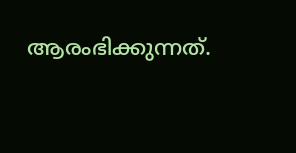ആരംഭിക്കുന്നത്.